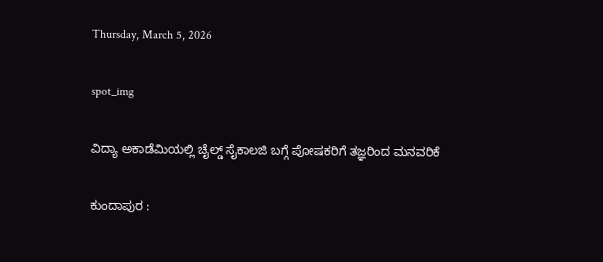Thursday, March 5, 2026

spot_img

ವಿದ್ಯಾ ಅಕಾಡೆಮಿಯಲ್ಲಿ ಚೈಲ್ಡ್ ಸೈಕಾಲಜಿ ಬಗ್ಗೆ ಪೋಷಕರಿಗೆ ತಜ್ಞರಿಂದ ಮನವರಿಕೆ

ಕುಂದಾಪುರ :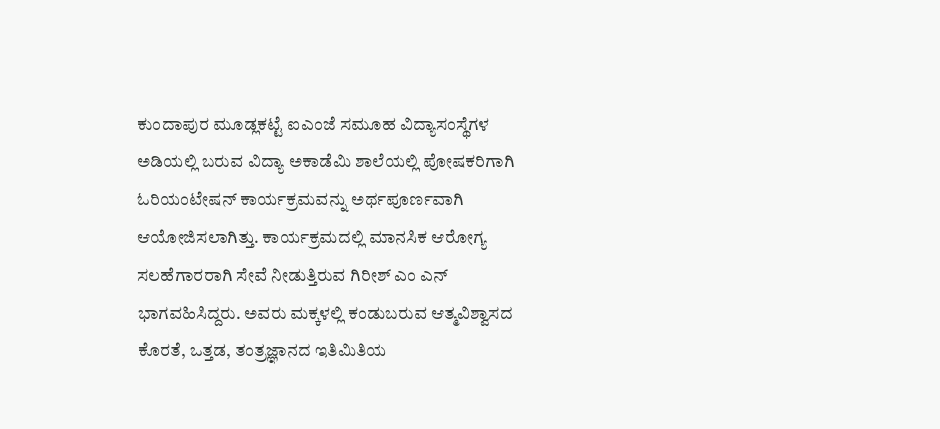ಕುಂದಾಪುರ ಮೂಡ್ಲಕಟ್ಟೆ ಐಎಂಜೆ ಸಮೂಹ ವಿದ್ಯಾಸಂಸ್ಥೆಗಳ ಅಡಿಯಲ್ಲಿ ಬರುವ ವಿದ್ಯಾ ಅಕಾಡೆಮಿ ಶಾಲೆಯಲ್ಲಿ ಪೋಷಕರಿಗಾಗಿ ಓರಿಯಂಟೇಷನ್ ಕಾರ್ಯಕ್ರಮವನ್ನು ಅರ್ಥಪೂರ್ಣವಾಗಿ ಆಯೋಜಿಸಲಾಗಿತ್ತು. ಕಾರ್ಯಕ್ರಮದಲ್ಲಿ ಮಾನಸಿಕ ಆರೋಗ್ಯ ಸಲಹೆಗಾರರಾಗಿ ಸೇವೆ ನೀಡುತ್ತಿರುವ ಗಿರೀಶ್ ಎಂ ಎನ್ ಭಾಗವಹಿಸಿದ್ದರು. ಅವರು ಮಕ್ಕಳಲ್ಲಿ ಕಂಡುಬರುವ ಆತ್ಮವಿಶ್ವಾಸದ ಕೊರತೆ, ಒತ್ತಡ, ತಂತ್ರಜ್ಞಾನದ ಇತಿಮಿತಿಯ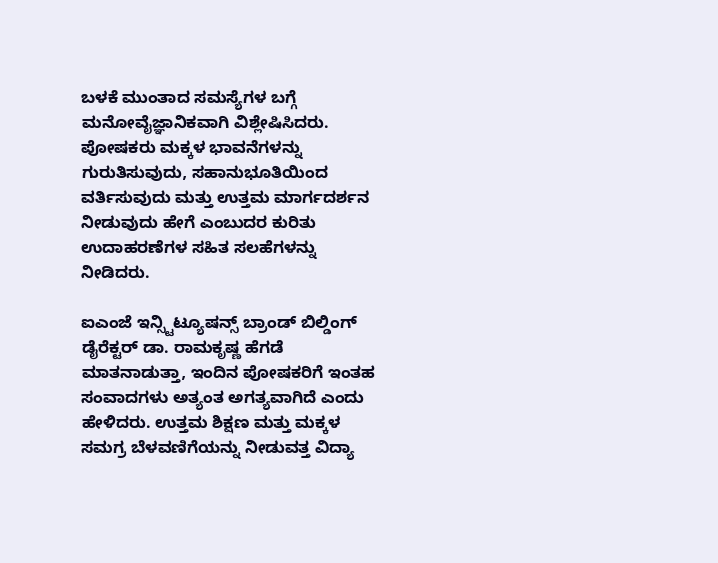ಬಳಕೆ ಮುಂತಾದ ಸಮಸ್ಯೆಗಳ ಬಗ್ಗೆ ಮನೋವೈಜ್ಞಾನಿಕವಾಗಿ ವಿಶ್ಲೇಷಿಸಿದರು. ಪೋಷಕರು ಮಕ್ಕಳ ಭಾವನೆಗಳನ್ನು ಗುರುತಿಸುವುದು, ಸಹಾನುಭೂತಿಯಿಂದ ವರ್ತಿಸುವುದು ಮತ್ತು ಉತ್ತಮ ಮಾರ್ಗದರ್ಶನ ನೀಡುವುದು ಹೇಗೆ ಎಂಬುದರ ಕುರಿತು ಉದಾಹರಣೆಗಳ ಸಹಿತ ಸಲಹೆಗಳನ್ನು ನೀಡಿದರು.

ಐಎಂಜೆ ಇನ್ಸ್ಟಿಟ್ಯೂಷನ್ಸ್‌ ಬ್ರಾಂಡ್ ಬಿಲ್ಡಿಂಗ್ ಡೈರೆಕ್ಟರ್ ಡಾ. ರಾಮಕೃಷ್ಣ ಹೆಗಡೆ ಮಾತನಾಡುತ್ತಾ, ಇಂದಿನ ಪೋಷಕರಿಗೆ ಇಂತಹ ಸಂವಾದಗಳು ಅತ್ಯಂತ ಅಗತ್ಯವಾಗಿದೆ ಎಂದು ಹೇಳಿದರು. ಉತ್ತಮ ಶಿಕ್ಷಣ ಮತ್ತು ಮಕ್ಕಳ ಸಮಗ್ರ ಬೆಳವಣಿಗೆಯನ್ನು ನೀಡುವತ್ತ ವಿದ್ಯಾ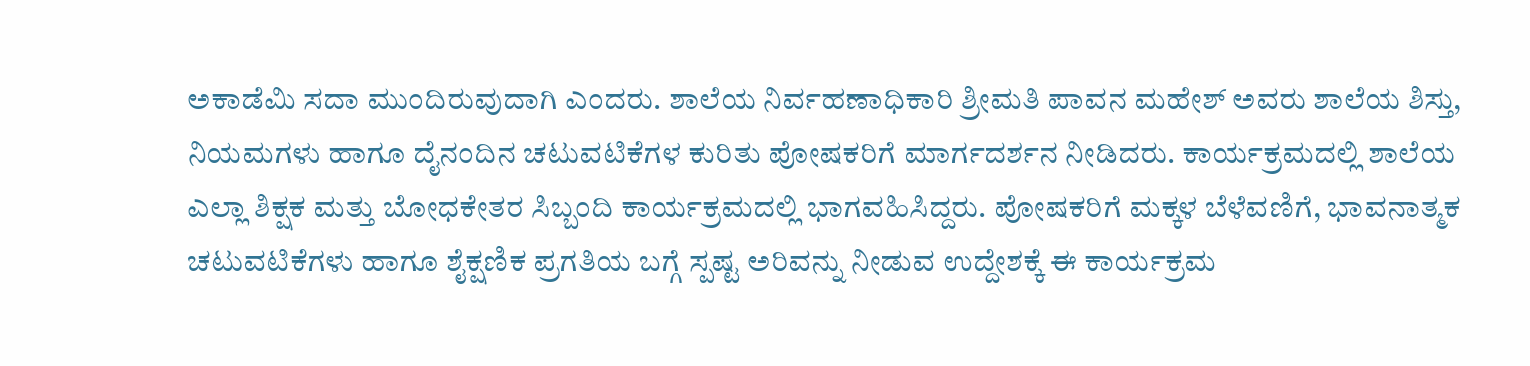ಅಕಾಡೆಮಿ ಸದಾ ಮುಂದಿರುವುದಾಗಿ ಎಂದರು. ಶಾಲೆಯ ನಿರ್ವಹಣಾಧಿಕಾರಿ ಶ್ರೀಮತಿ ಪಾವನ ಮಹೇಶ್ ಅವರು ಶಾಲೆಯ ಶಿಸ್ತು, ನಿಯಮಗಳು ಹಾಗೂ ದೈನಂದಿನ ಚಟುವಟಿಕೆಗಳ ಕುರಿತು ಪೋಷಕರಿಗೆ ಮಾರ್ಗದರ್ಶನ ನೀಡಿದರು. ಕಾರ್ಯಕ್ರಮದಲ್ಲಿ ಶಾಲೆಯ ಎಲ್ಲಾ ಶಿಕ್ಷಕ ಮತ್ತು ಬೋಧಕೇತರ ಸಿಬ್ಬಂದಿ ಕಾರ್ಯಕ್ರಮದಲ್ಲಿ ಭಾಗವಹಿಸಿದ್ದರು. ಪೋಷಕರಿಗೆ ಮಕ್ಕಳ ಬೆಳೆವಣಿಗೆ, ಭಾವನಾತ್ಮಕ ಚಟುವಟಿಕೆಗಳು ಹಾಗೂ ಶೈಕ್ಷಣಿಕ ಪ್ರಗತಿಯ ಬಗ್ಗೆ ಸ್ಪಷ್ಟ ಅರಿವನ್ನು ನೀಡುವ ಉದ್ದೇಶಕ್ಕೆ ಈ ಕಾರ್ಯಕ್ರಮ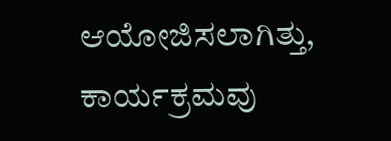ಆಯೋಜಿಸಲಾಗಿತ್ತು, ಕಾರ್ಯಕ್ರಮವು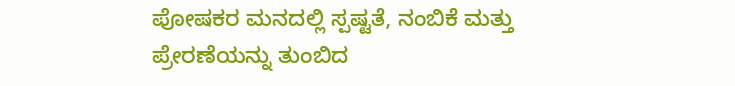ಪೋಷಕರ ಮನದಲ್ಲಿ ಸ್ಪಷ್ಟತೆ, ನಂಬಿಕೆ ಮತ್ತು ಪ್ರೇರಣೆಯನ್ನು ತುಂಬಿದ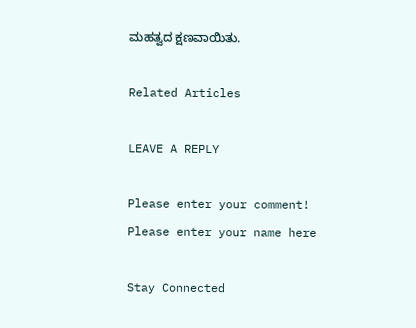ಮಹತ್ವದ ಕ್ಷಣವಾಯಿತು.

Related Articles

LEAVE A REPLY

Please enter your comment!
Please enter your name here

Stay Connected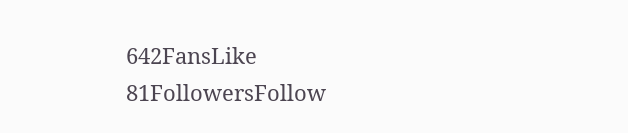642FansLike
81FollowersFollow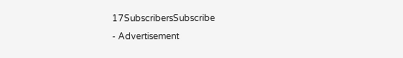17SubscribersSubscribe
- Advertisement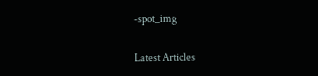-spot_img

Latest Articles